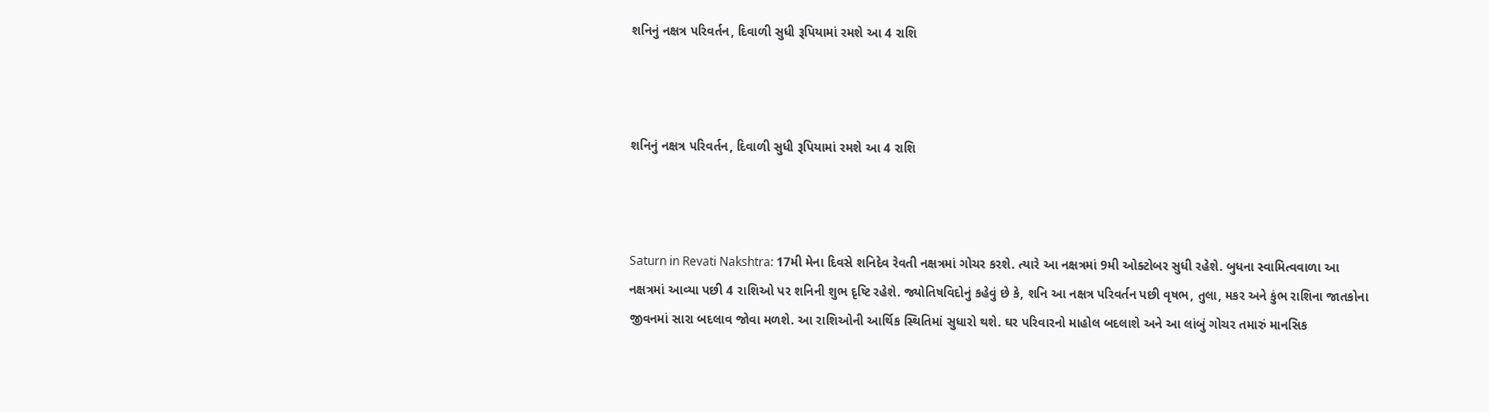શનિનું નક્ષત્ર પરિવર્તન, દિવાળી સુધી રૂપિયામાં રમશે આ 4 રાશિ



શનિનું નક્ષત્ર પરિવર્તન, દિવાળી સુધી રૂપિયામાં રમશે આ 4 રાશિ



Saturn in Revati Nakshtra: 17મી મેના દિવસે શનિદેવ રેવતી નક્ષત્રમાં ગોચર કરશે. ત્યારે આ નક્ષત્રમાં 9મી ઓક્ટોબર સુધી રહેશે. બુધના સ્વામિત્વવાળા આ નક્ષત્રમાં આવ્યા પછી 4 રાશિઓ પર શનિની શુભ દૃષ્ટિ રહેશે. જ્યોતિષવિદોનું કહેવું છે કે, શનિ આ નક્ષત્ર પરિવર્તન પછી વૃષભ, તુલા, મકર અને કુંભ રાશિના જાતકોના જીવનમાં સારા બદલાવ જોવા મળશે. આ રાશિઓની આર્થિક સ્થિતિમાં સુધારો થશે. ઘર પરિવારનો માહોલ બદલાશે અને આ લાંબું ગોચર તમારું માનસિક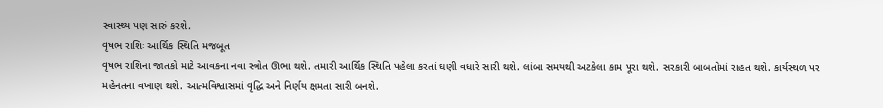સ્વાસ્થ્ય પણ સારું કરશે.
વૃષભ રાશિઃ આર્થિક સ્થિતિ મજબૂત
વૃષભ રાશિના જાતકો માટે આવકના નવા સ્ત્રોત ઊભા થશે. તમારી આર્થિક સ્થિતિ પહેલા કરતાં ઘણી વધારે સારી થશે. લાંબા સમયથી અટકેલા કામ પૂરા થશે. સરકારી બાબતોમાં રાહત થશે. કાર્યસ્થળ પર મહેનતના વખાણ થશે. આત્મવિશ્વાસમાં વૃદ્ધિ અને નિર્ણય ક્ષમતા સારી બનશે.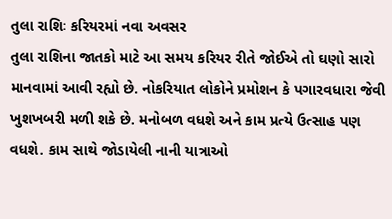તુલા રાશિઃ કરિયરમાં નવા અવસર
તુલા રાશિના જાતકો માટે આ સમય કરિયર રીતે જોઈએ તો ઘણો સારો માનવામાં આવી રહ્યો છે. નોકરિયાત લોકોને પ્રમોશન કે પગારવધારા જેવી ખુશખબરી મળી શકે છે. મનોબળ વધશે અને કામ પ્રત્યે ઉત્સાહ પણ વધશે. કામ સાથે જોડાયેલી નાની યાત્રાઓ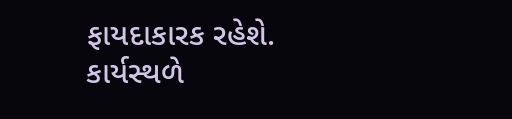ફાયદાકારક રહેશે. કાર્યસ્થળે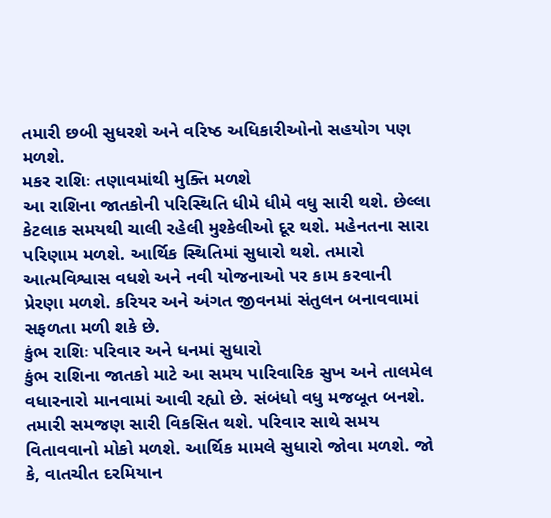તમારી છબી સુધરશે અને વરિષ્ઠ અધિકારીઓનો સહયોગ પણ મળશે.
મકર રાશિઃ તણાવમાંથી મુક્તિ મળશે
આ રાશિના જાતકોની પરિસ્થિતિ ધીમે ધીમે વધુ સારી થશે. છેલ્લા કેટલાક સમયથી ચાલી રહેલી મુશ્કેલીઓ દૂર થશે. મહેનતના સારા પરિણામ મળશે. આર્થિક સ્થિતિમાં સુધારો થશે. તમારો આત્મવિશ્વાસ વધશે અને નવી યોજનાઓ પર કામ કરવાની પ્રેરણા મળશે. કરિયર અને અંગત જીવનમાં સંતુલન બનાવવામાં સફળતા મળી શકે છે.
કુંભ રાશિઃ પરિવાર અને ધનમાં સુધારો
કુંભ રાશિના જાતકો માટે આ સમય પારિવારિક સુખ અને તાલમેલ વધારનારો માનવામાં આવી રહ્યો છે. સંબંધો વધુ મજબૂત બનશે. તમારી સમજણ સારી વિકસિત થશે. પરિવાર સાથે સમય વિતાવવાનો મોકો મળશે. આર્થિક મામલે સુધારો જોવા મળશે. જો કે, વાતચીત દરમિયાન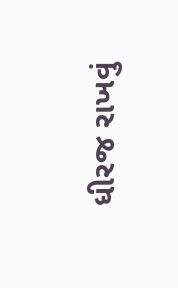ધીરજ રાખવું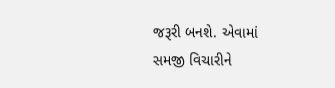જરૂરી બનશે. એવામાં સમજી વિચારીને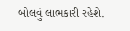બોલવું લાભકારી રહેશે.